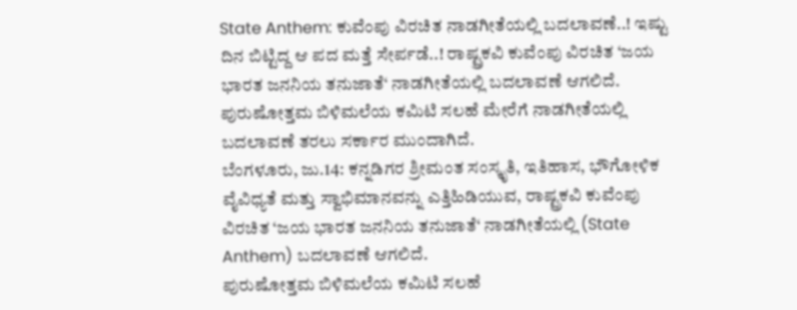State Anthem: ಕುವೆಂಪು ವಿರಚಿತ ನಾಡಗೀತೆಯಲ್ಲಿ ಬದಲಾವಣೆ..! ಇಷ್ಟು ದಿನ ಬಿಟ್ಟಿದ್ದ ಆ ಪದ ಮತ್ತೆ ಸೇರ್ಪಡೆ..! ರಾಷ್ಟ್ರಕವಿ ಕುವೆಂಪು ವಿರಚಿತ ‘ಜಯ ಭಾರತ ಜನನಿಯ ತನುಜಾತೆ‘ ನಾಡಗೀತೆಯಲ್ಲಿ ಬದಲಾವಣೆ ಆಗಲಿದೆ. ಪುರುಷೋತ್ತಮ ಬಿಳಿಮಲೆಯ ಕಮಿಟಿ ಸಲಹೆ ಮೇರೆಗೆ ನಾಡಗೀತೆಯಲ್ಲಿ ಬದಲಾವಣೆ ತರಲು ಸರ್ಕಾರ ಮುಂದಾಗಿದೆ.
ಬೆಂಗಳೂರು, ಜು.14: ಕನ್ನಡಿಗರ ಶ್ರೀಮಂತ ಸಂಸ್ಕೃತಿ, ಇತಿಹಾಸ, ಭೌಗೋಳಿಕ ವೈವಿಧ್ಯತೆ ಮತ್ತು ಸ್ವಾಭಿಮಾನವನ್ನು ಎತ್ತಿಹಿಡಿಯುವ, ರಾಷ್ಟ್ರಕವಿ ಕುವೆಂಪು ವಿರಚಿತ ‘ಜಯ ಭಾರತ ಜನನಿಯ ತನುಜಾತೆ‘ ನಾಡಗೀತೆಯಲ್ಲಿ (State Anthem) ಬದಲಾವಣೆ ಆಗಲಿದೆ.
ಪುರುಷೋತ್ತಮ ಬಿಳಿಮಲೆಯ ಕಮಿಟಿ ಸಲಹೆ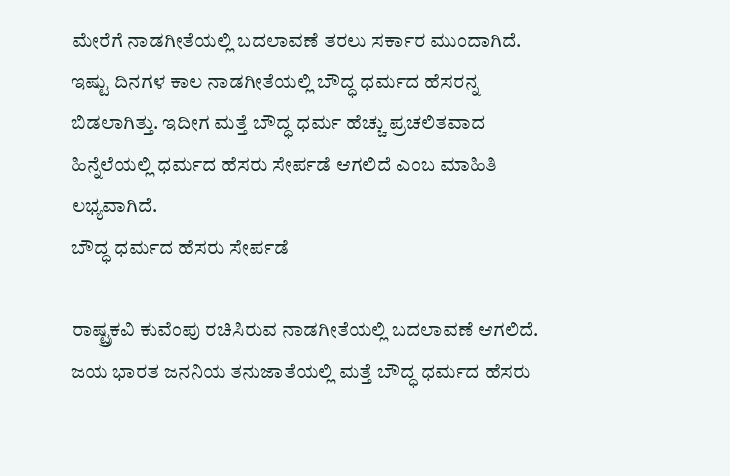ಮೇರೆಗೆ ನಾಡಗೀತೆಯಲ್ಲಿ ಬದಲಾವಣೆ ತರಲು ಸರ್ಕಾರ ಮುಂದಾಗಿದೆ. ಇಷ್ಟು ದಿನಗಳ ಕಾಲ ನಾಡಗೀತೆಯಲ್ಲಿ ಬೌದ್ಧ ಧರ್ಮದ ಹೆಸರನ್ನ ಬಿಡಲಾಗಿತ್ತು. ಇದೀಗ ಮತ್ತೆ ಬೌದ್ಧ ಧರ್ಮ ಹೆಚ್ಚು ಪ್ರಚಲಿತವಾದ ಹಿನ್ನೆಲೆಯಲ್ಲಿ ಧರ್ಮದ ಹೆಸರು ಸೇರ್ಪಡೆ ಆಗಲಿದೆ ಎಂಬ ಮಾಹಿತಿ ಲಭ್ಯವಾಗಿದೆ.
ಬೌದ್ಧ ಧರ್ಮದ ಹೆಸರು ಸೇರ್ಪಡೆ

ರಾಷ್ಟ್ರಕವಿ ಕುವೆಂಪು ರಚಿಸಿರುವ ನಾಡಗೀತೆಯಲ್ಲಿ ಬದಲಾವಣೆ ಆಗಲಿದೆ. ಜಯ ಭಾರತ ಜನನಿಯ ತನುಜಾತೆಯಲ್ಲಿ ಮತ್ತೆ ಬೌದ್ಧ ಧರ್ಮದ ಹೆಸರು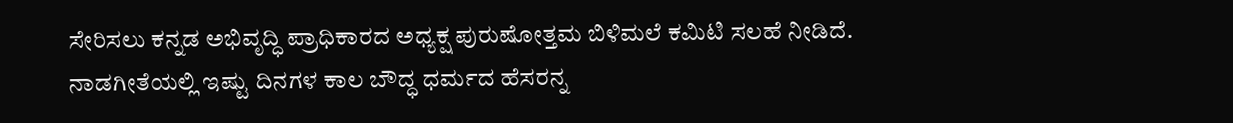ಸೇರಿಸಲು ಕನ್ನಡ ಅಭಿವೃದ್ಧಿ ಪ್ರಾಧಿಕಾರದ ಅಧ್ಯಕ್ಷ ಪುರುಷೋತ್ತಮ ಬಿಳಿಮಲೆ ಕಮಿಟಿ ಸಲಹೆ ನೀಡಿದೆ. ನಾಡಗೀತೆಯಲ್ಲಿ ಇಷ್ಟು ದಿನಗಳ ಕಾಲ ಬೌದ್ಧ ಧರ್ಮದ ಹೆಸರನ್ನ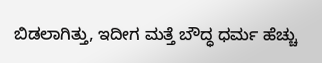ಬಿಡಲಾಗಿತ್ತು, ಇದೀಗ ಮತ್ತೆ ಬೌದ್ಧ ಧರ್ಮ ಹೆಚ್ಚು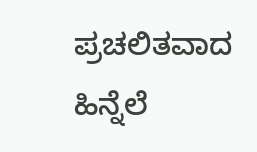ಪ್ರಚಲಿತವಾದ ಹಿನ್ನೆಲೆ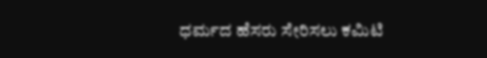ಧರ್ಮದ ಹೆಸರು ಸೇರಿಸಲು ಕಮಿಟಿ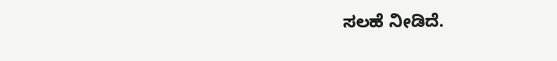ಸಲಹೆ ನೀಡಿದೆ.